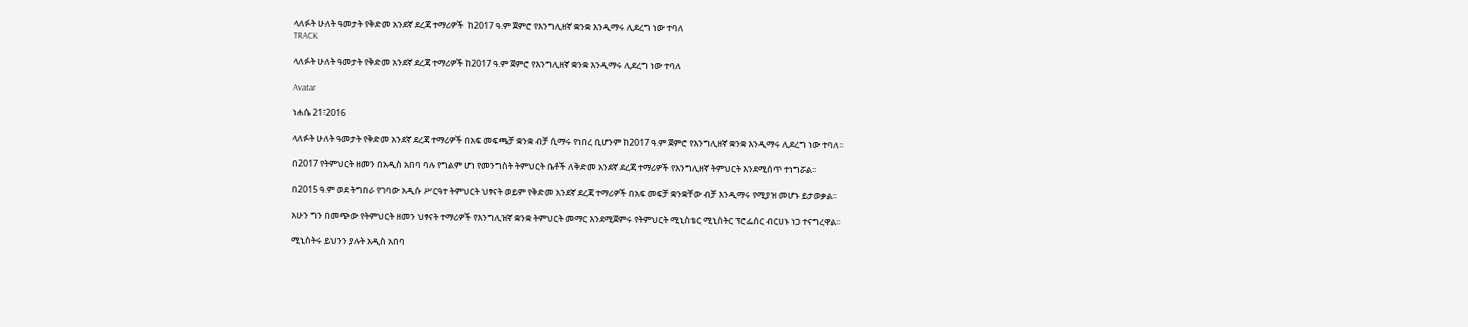ላለፉት ሁለት ዓመታት የቅድመ አንደኛ ደረጃ ተማሪዎች  ከ2017 ዓ.ም ጀምሮ የእንግሊዘኛ ቋንቋ እንዲማሩ ሊደረግ ነው ተባለ
TRACK

ላለፉት ሁለት ዓመታት የቅድመ አንደኛ ደረጃ ተማሪዎች ከ2017 ዓ.ም ጀምሮ የእንግሊዘኛ ቋንቋ እንዲማሩ ሊደረግ ነው ተባለ

Avatar

ነሐሴ 21፣2016

ላለፉት ሁለት ዓመታት የቅድመ አንደኛ ደረጃ ተማሪዎች በአፍ መፍጫቻ ቋንቋ ብቻ ሲማሩ የነበረ ቢሆንም ከ2017 ዓ.ም ጀምሮ የእንግሊዘኛ ቋንቋ እንዲማሩ ሊደረግ ነው ተባለ፡፡

በ2017 የትምህርት ዘመን በአዲስ አበባ ባሉ የግልም ሆነ የመንግስት ትምህርት ቤቶች ለቅድመ አንደኛ ደረጃ ተማሪዎች የእንግሊዘኛ ትምህርት እንደሚሰጥ ተነግሯል፡፡

በ2015 ዓ.ም ወደ ትግበራ የገባው አዲሱ ሥርዓተ ትምህርት ህፃናት ወይም የቅድመ አንደኛ ደረጃ ተማሪዎች በአፍ መፍቻ ቋንቋቸው ብቻ እንዲማሩ የሚያዝ መሆኑ ይታወቃል፡፡

አሁን ግን በመጭው የትምህርት ዘመን ህፃናት ተማሪዎች የእንግሊዝኛ ቋንቋ ትምህርት መማር እንደሚጀምሩ የትምህርት ሚኒስቴር ሚኒስትር ፕሮፌሰር ብርሀኑ ነጋ ተናግረዋል፡፡

ሚኒስትሩ ይህንን ያሉት አዲስ አበባ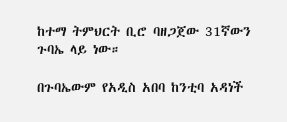ከተማ ትምህርት ቢሮ ባዘጋጀው 31ኛውን ጉባኤ ላይ ነው።

በጉባኤውም የአዲስ አበባ ከንቲባ አዳነች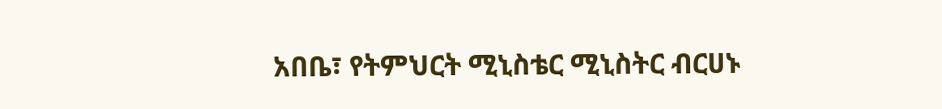አበቤ፣ የትምህርት ሚኒስቴር ሚኒስትር ብርሀኑ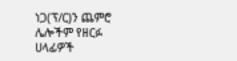ነጋ(ፕ/ር)ን ጨምሮ ሌሎችም የዘርፉ ሀላፊዎች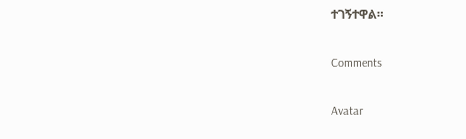ተገኝተዋል።

Comments

Avatar